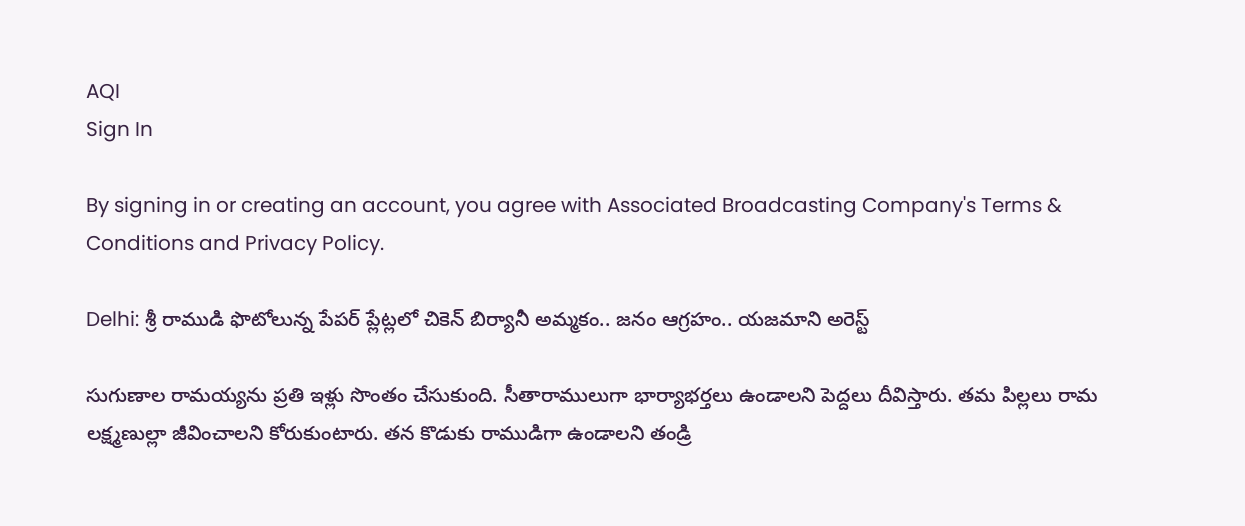AQI
Sign In

By signing in or creating an account, you agree with Associated Broadcasting Company's Terms & Conditions and Privacy Policy.

Delhi: శ్రీ రాముడి ఫొటోలున్న పేపర్ ప్లేట్లలో చికెన్ బిర్యానీ అమ్మకం.. జనం ఆగ్రహం.. యజమాని అరెస్ట్

సుగుణాల రామయ్యను ప్రతి ఇళ్లు సొంతం చేసుకుంది. సీతారాములుగా భార్యాభర్తలు ఉండాలని పెద్దలు దీవిస్తారు. తమ పిల్లలు రామ లక్ష్మణుల్లా జీవించాలని కోరుకుంటారు. తన కొడుకు రాముడిగా ఉండాలని తండ్రి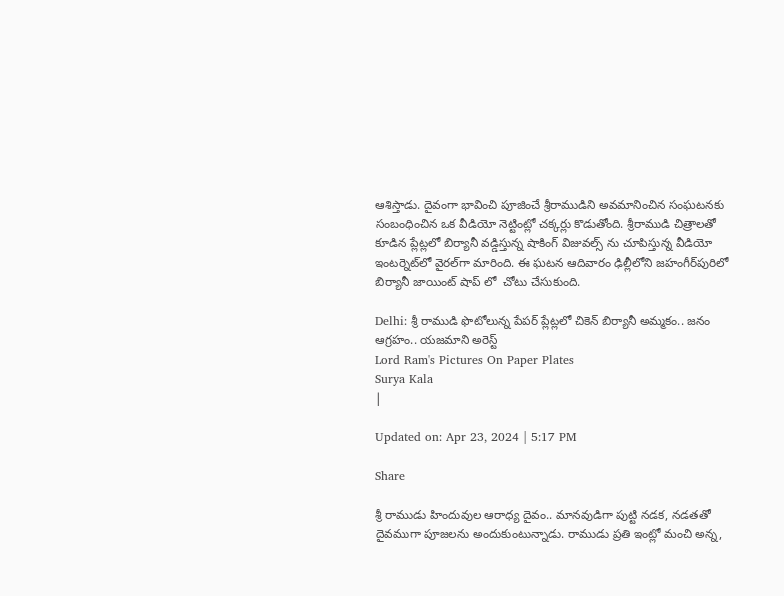ఆశిస్తాడు. దైవంగా భావించి పూజించే శ్రీరాముడిని అవమానించిన సంఘటనకు సంబంధించిన ఒక వీడియో నెట్టింట్లో చక్కర్లు కొడుతోంది. శ్రీరాముడి చిత్రాలతో కూడిన ప్లేట్లలో బిర్యానీ వడ్డిస్తున్న షాకింగ్ విజువల్స్ ను చూపిస్తున్న వీడియో ఇంటర్నెట్‌లో వైరల్‌గా మారింది. ఈ ఘటన ఆదివారం ఢిల్లీలోని జహంగీర్‌పురిలో బిర్యానీ జాయింట్‌ షాప్ లో  చోటు చేసుకుంది.

Delhi: శ్రీ రాముడి ఫొటోలున్న పేపర్ ప్లేట్లలో చికెన్ బిర్యానీ అమ్మకం.. జనం ఆగ్రహం.. యజమాని అరెస్ట్
Lord Ram's Pictures On Paper Plates
Surya Kala
|

Updated on: Apr 23, 2024 | 5:17 PM

Share

శ్రీ రాముడు హిందువుల ఆరాధ్య దైవం.. మానవుడిగా పుట్టి నడక, నడతతో దైవముగా పూజలను అందుకుంటున్నాడు. రాముడు ప్రతి ఇంట్లో మంచి అన్న,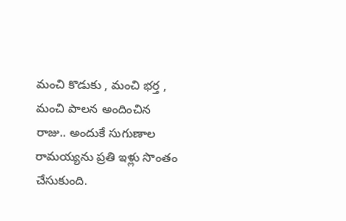మంచి కొడుకు , మంచి భర్త , మంచి పాలన అందించిన రాజు.. అందుకే సుగుణాల రామయ్యను ప్రతి ఇళ్లు సొంతం చేసుకుంది.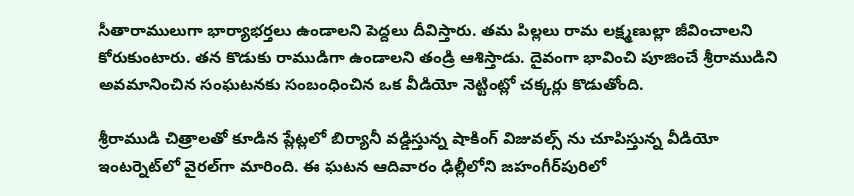సీతారాములుగా భార్యాభర్తలు ఉండాలని పెద్దలు దీవిస్తారు. తమ పిల్లలు రామ లక్ష్మణుల్లా జీవించాలని కోరుకుంటారు. తన కొడుకు రాముడిగా ఉండాలని తండ్రి ఆశిస్తాడు. దైవంగా భావించి పూజించే శ్రీరాముడిని అవమానించిన సంఘటనకు సంబంధించిన ఒక వీడియో నెట్టింట్లో చక్కర్లు కొడుతోంది.

శ్రీరాముడి చిత్రాలతో కూడిన ప్లేట్లలో బిర్యానీ వడ్డిస్తున్న షాకింగ్ విజువల్స్ ను చూపిస్తున్న వీడియో ఇంటర్నెట్‌లో వైరల్‌గా మారింది. ఈ ఘటన ఆదివారం ఢిల్లీలోని జహంగీర్‌పురిలో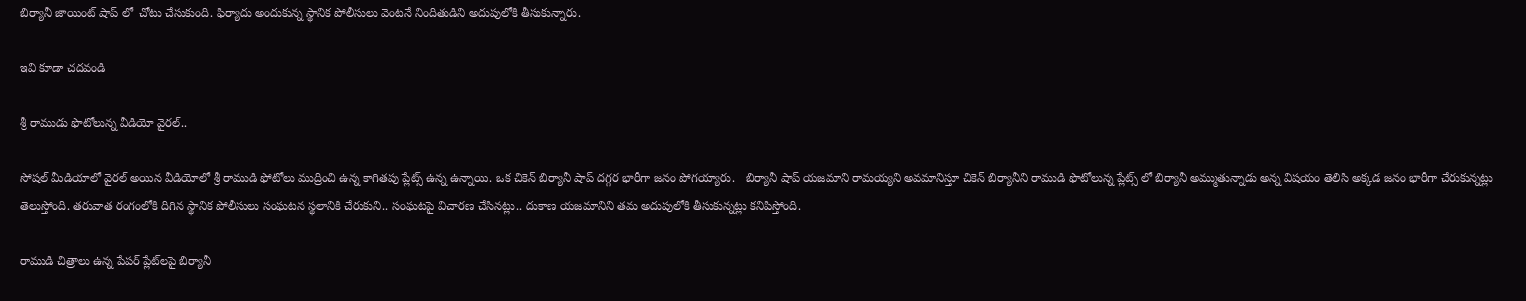బిర్యానీ జాయింట్‌ షాప్ లో  చోటు చేసుకుంది. ఫిర్యాదు అందుకున్న స్థానిక పోలీసులు వెంటనే నిందితుడిని అదుపులోకి తీసుకున్నారు.

ఇవి కూడా చదవండి

శ్రీ రాముడు ఫొటోలున్న వీడియో వైరల్..

సోషల్ మీడియాలో వైరల్ అయిన వీడియోలో శ్రీ రాముడి ఫోటోలు ముద్రించి ఉన్న కాగితపు ప్లేట్స్ ఉన్న ఉన్నాయి. ఒక చికెన్ బిర్యానీ షాప్ దగ్గర భారీగా జనం పోగయ్యారు.   బిర్యానీ షాప్ యజమాని రామయ్యని అవమానిస్తూ చికెన్ బిర్యానీని రాముడి ఫొటోలున్న ప్లేట్స్ లో బిర్యానీ అమ్ముతున్నాడు అన్న విషయం తెలిసి అక్కడ జనం భారీగా చేరుకున్నట్లు తెలుస్తోంది. తరువాత రంగంలోకి దిగిన స్థానిక పోలీసులు సంఘటన స్థలానికి చేరుకుని.. సంఘటపై విచారణ చేసినట్లు.. దుకాణ యజమానిని తమ అదుపులోకి తీసుకున్నట్లు కనిపిస్తోంది.

రాముడి చిత్రాలు ఉన్న పేపర్ ప్లేట్‌లపై బిర్యానీ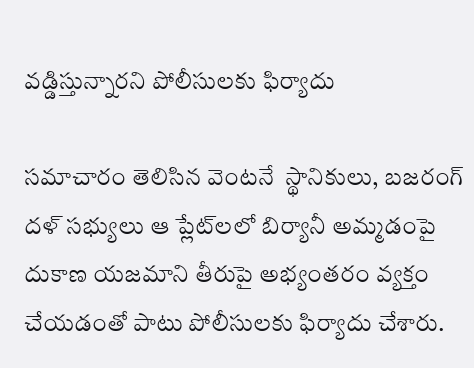వడ్డిస్తున్నారని పోలీసులకు ఫిర్యాదు

సమాచారం తెలిసిన వెంటనే  స్థానికులు, బజరంగ్ దళ్ సభ్యులు ఆ ప్లేట్‌లలో బిర్యానీ అమ్మడంపై దుకాణ యజమాని తీరుపై అభ్యంతరం వ్యక్తం చేయడంతో పాటు పోలీసులకు ఫిర్యాదు చేశారు.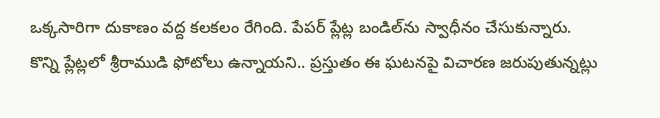ఒక్కసారిగా దుకాణం వద్ద కలకలం రేగింది. పేపర్ ప్లేట్ల బండిల్‌ను స్వాధీనం చేసుకున్నారు. కొన్ని ప్లేట్లలో శ్రీరాముడి ఫోటోలు ఉన్నాయని.. ప్రస్తుతం ఈ ఘటనపై విచారణ జరుపుతున్నట్లు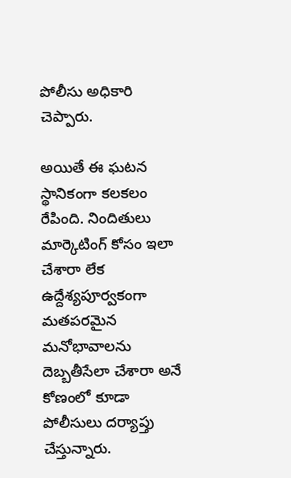పోలీసు అధికారి చెప్పారు.

అయితే ఈ ఘటన స్థానికంగా కలకలం రేపింది. నిందితులు మార్కెటింగ్‌ కోసం ఇలా చేశారా లేక ఉద్దేశ్యపూర్వకంగా మతపరమైన మనోభావాలను దెబ్బతీసేలా చేశారా అనే కోణంలో కూడా పోలీసులు దర్యాప్తు చేస్తున్నారు.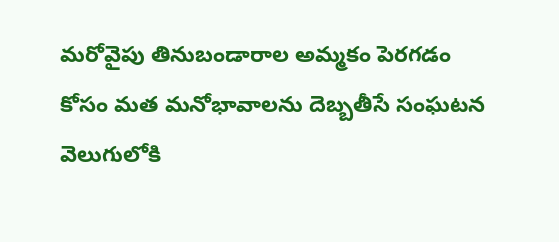మరోవైపు తినుబండారాల అమ్మకం పెరగడం కోసం మత మనోభావాలను దెబ్బతీసే సంఘటన వెలుగులోకి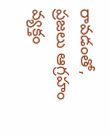రావడంతో, ప్రజలు ఆగ్రహం వ్యక్తం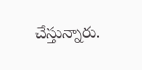చేస్తున్నారు.